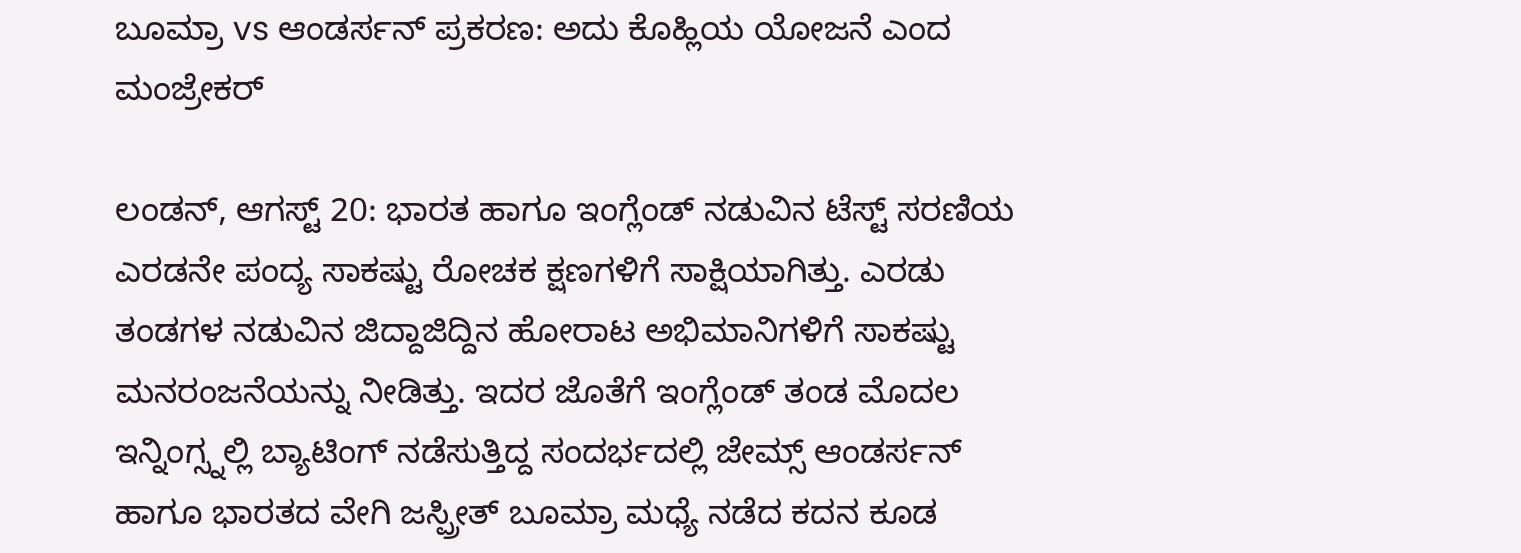ಬೂಮ್ರಾ vs ಆಂಡರ್ಸನ್ ಪ್ರಕರಣ: ಅದು ಕೊಹ್ಲಿಯ ಯೋಜನೆ ಎಂದ ಮಂಜ್ರೇಕರ್

ಲಂಡನ್, ಆಗಸ್ಟ್ 20: ಭಾರತ ಹಾಗೂ ಇಂಗ್ಲೆಂಡ್ ನಡುವಿನ ಟೆಸ್ಟ್ ಸರಣಿಯ ಎರಡನೇ ಪಂದ್ಯ ಸಾಕಷ್ಟು ರೋಚಕ ಕ್ಷಣಗಳಿಗೆ ಸಾಕ್ಷಿಯಾಗಿತ್ತು. ಎರಡು ತಂಡಗಳ ನಡುವಿನ ಜಿದ್ದಾಜಿದ್ದಿನ ಹೋರಾಟ ಅಭಿಮಾನಿಗಳಿಗೆ ಸಾಕಷ್ಟು ಮನರಂಜನೆಯನ್ನು ನೀಡಿತ್ತು. ಇದರ ಜೊತೆಗೆ ಇಂಗ್ಲೆಂಡ್ ತಂಡ ಮೊದಲ ಇನ್ನಿಂಗ್ಸ್ನಲ್ಲಿ ಬ್ಯಾಟಿಂಗ್ ನಡೆಸುತ್ತಿದ್ದ ಸಂದರ್ಭದಲ್ಲಿ ಜೇಮ್ಸ್ ಆಂಡರ್ಸನ್ ಹಾಗೂ ಭಾರತದ ವೇಗಿ ಜಸ್ಪ್ರೀತ್ ಬೂಮ್ರಾ ಮಧ್ಯೆ ನಡೆದ ಕದನ ಕೂಡ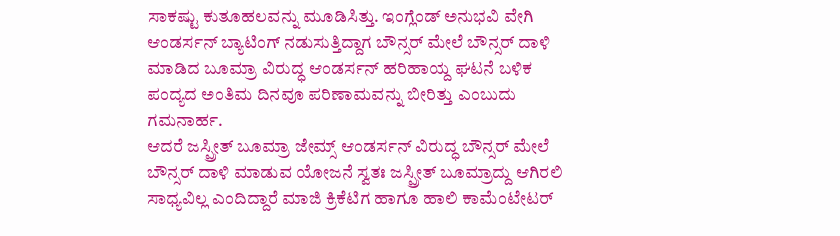ಸಾಕಷ್ಟು ಕುತೂಹಲವನ್ನು ಮೂಡಿಸಿತ್ತು. ಇಂಗ್ಲೆಂಡ್ ಅನುಭವಿ ವೇಗಿ ಆಂಡರ್ಸನ್ ಬ್ಯಾಟಿಂಗ್ ನಡುಸುತ್ತಿದ್ದಾಗ ಬೌನ್ಸರ್ ಮೇಲೆ ಬೌನ್ಸರ್ ದಾಳಿ ಮಾಡಿದ ಬೂಮ್ರಾ ವಿರುದ್ಧ ಆಂಡರ್ಸನ್ ಹರಿಹಾಯ್ದ ಘಟನೆ ಬಳಿಕ ಪಂದ್ಯದ ಅಂತಿಮ ದಿನವೂ ಪರಿಣಾಮವನ್ನು ಬೀರಿತ್ತು ಎಂಬುದು ಗಮನಾರ್ಹ.
ಆದರೆ ಜಸ್ಪ್ರೀತ್ ಬೂಮ್ರಾ ಜೇಮ್ಸ್ ಆಂಡರ್ಸನ್ ವಿರುದ್ಧ ಬೌನ್ಸರ್ ಮೇಲೆ ಬೌನ್ಸರ್ ದಾಳಿ ಮಾಡುವ ಯೋಜನೆ ಸ್ವತಃ ಜಸ್ಪ್ರೀತ್ ಬೂಮ್ರಾದ್ದು ಆಗಿರಲಿ ಸಾಧ್ಯವಿಲ್ಲ ಎಂದಿದ್ದಾರೆ ಮಾಜಿ ಕ್ರಿಕೆಟಿಗ ಹಾಗೂ ಹಾಲಿ ಕಾಮೆಂಟೇಟರ್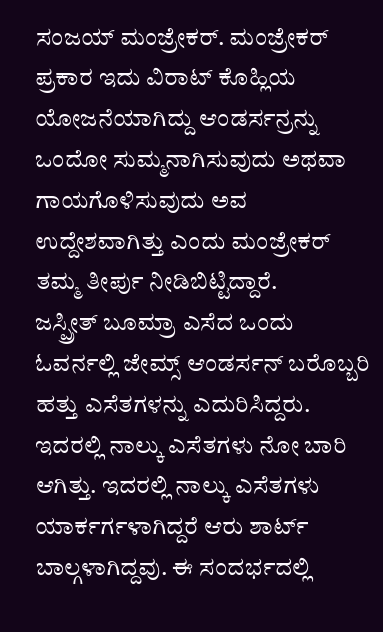ಸಂಜಯ್ ಮಂಜ್ರೇಕರ್. ಮಂಜ್ರೇಕರ್ ಪ್ರಕಾರ ಇದು ವಿರಾಟ್ ಕೊಹ್ಲಿಯ ಯೋಜನೆಯಾಗಿದ್ದು ಆಂಡರ್ಸನ್ರನ್ನು ಒಂದೋ ಸುಮ್ಮನಾಗಿಸುವುದು ಅಥವಾ ಗಾಯಗೊಳಿಸುವುದು ಅವ ಉದ್ದೇಶವಾಗಿತ್ತು ಎಂದು ಮಂಜ್ರೇಕರ್ ತಮ್ಮ ತೀರ್ಪು ನೀಡಿಬಿಟ್ಟಿದ್ದಾರೆ.
ಜಸ್ಪ್ರೀತ್ ಬೂಮ್ರಾ ಎಸೆದ ಒಂದು ಓವರ್ನಲ್ಲಿ ಜೇಮ್ಸ್ ಆಂಡರ್ಸನ್ ಬರೊಬ್ಬರಿ ಹತ್ತು ಎಸೆತಗಳನ್ನು ಎದುರಿಸಿದ್ದರು. ಇದರಲ್ಲಿ ನಾಲ್ಕು ಎಸೆತಗಳು ನೋ ಬಾರಿ ಆಗಿತ್ತು. ಇದರಲ್ಲಿ ನಾಲ್ಕು ಎಸೆತಗಳು ಯಾರ್ಕರ್ಗಳಾಗಿದ್ದರೆ ಆರು ಶಾರ್ಟ್ ಬಾಲ್ಗಳಾಗಿದ್ದವು. ಈ ಸಂದರ್ಭದಲ್ಲಿ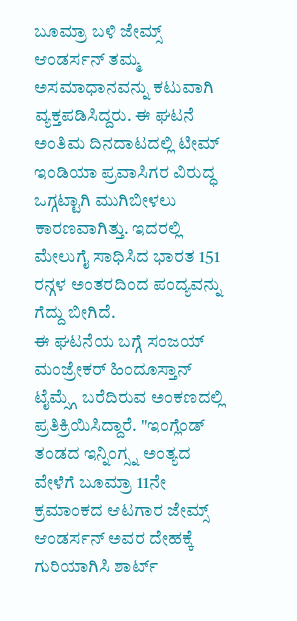ಬೂಮ್ರಾ ಬಳಿ ಜೇಮ್ಸ್ ಆಂಡರ್ಸನ್ ತಮ್ಮ ಅಸಮಾಧಾನವನ್ನು ಕಟುವಾಗಿ ವ್ಯಕ್ತಪಡಿಸಿದ್ದರು. ಈ ಘಟನೆ ಅಂತಿಮ ದಿನದಾಟದಲ್ಲಿ ಟೀಮ್ ಇಂಡಿಯಾ ಪ್ರವಾಸಿಗರ ವಿರುದ್ಧ ಒಗ್ಗಟ್ಟಾಗಿ ಮುಗಿಬೀಳಲು ಕಾರಣವಾಗಿತ್ತು. ಇದರಲ್ಲಿ ಮೇಲುಗೈ ಸಾಧಿಸಿದ ಭಾರತ 151 ರನ್ಗಳ ಅಂತರದಿಂದ ಪಂದ್ಯವನ್ನು ಗೆದ್ದು ಬೀಗಿದೆ.
ಈ ಘಟನೆಯ ಬಗ್ಗೆ ಸಂಜಯ್ ಮಂಜ್ರೇಕರ್ ಹಿಂದೂಸ್ತಾನ್ ಟೈಮ್ಸ್ಗೆ ಬರೆದಿರುವ ಅಂಕಣದಲ್ಲಿ ಪ್ರತಿಕ್ರಿಯಿಸಿದ್ದಾರೆ. "ಇಂಗ್ಲೆಂಡ್ ತಂಡದ ಇನ್ನಿಂಗ್ಸ್ನ ಅಂತ್ಯದ ವೇಳೆಗೆ ಬೂಮ್ರಾ 11ನೇ ಕ್ರಮಾಂಕದ ಆಟಗಾರ ಜೇಮ್ಸ್ ಆಂಡರ್ಸನ್ ಅವರ ದೇಹಕ್ಕೆ ಗುರಿಯಾಗಿಸಿ ಶಾರ್ಟ್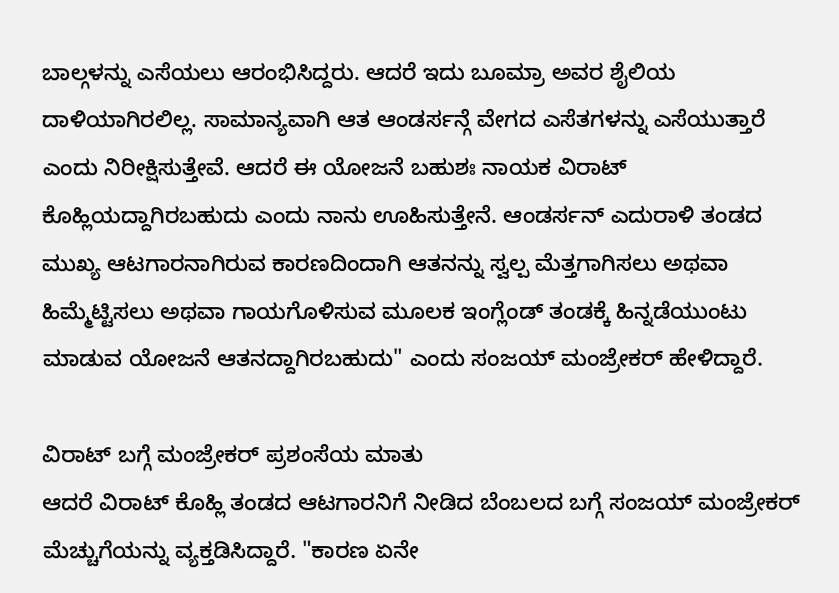ಬಾಲ್ಗಳನ್ನು ಎಸೆಯಲು ಆರಂಭಿಸಿದ್ದರು. ಆದರೆ ಇದು ಬೂಮ್ರಾ ಅವರ ಶೈಲಿಯ ದಾಳಿಯಾಗಿರಲಿಲ್ಲ. ಸಾಮಾನ್ಯವಾಗಿ ಆತ ಆಂಡರ್ಸನ್ಗೆ ವೇಗದ ಎಸೆತಗಳನ್ನು ಎಸೆಯುತ್ತಾರೆ ಎಂದು ನಿರೀಕ್ಷಿಸುತ್ತೇವೆ. ಆದರೆ ಈ ಯೋಜನೆ ಬಹುಶಃ ನಾಯಕ ವಿರಾಟ್ ಕೊಹ್ಲಿಯದ್ದಾಗಿರಬಹುದು ಎಂದು ನಾನು ಊಹಿಸುತ್ತೇನೆ. ಆಂಡರ್ಸನ್ ಎದುರಾಳಿ ತಂಡದ ಮುಖ್ಯ ಆಟಗಾರನಾಗಿರುವ ಕಾರಣದಿಂದಾಗಿ ಆತನನ್ನು ಸ್ವಲ್ಪ ಮೆತ್ತಗಾಗಿಸಲು ಅಥವಾ ಹಿಮ್ಮೆಟ್ಟಿಸಲು ಅಥವಾ ಗಾಯಗೊಳಿಸುವ ಮೂಲಕ ಇಂಗ್ಲೆಂಡ್ ತಂಡಕ್ಕೆ ಹಿನ್ನಡೆಯುಂಟು ಮಾಡುವ ಯೋಜನೆ ಆತನದ್ದಾಗಿರಬಹುದು" ಎಂದು ಸಂಜಯ್ ಮಂಜ್ರೇಕರ್ ಹೇಳಿದ್ದಾರೆ.

ವಿರಾಟ್ ಬಗ್ಗೆ ಮಂಜ್ರೇಕರ್ ಪ್ರಶಂಸೆಯ ಮಾತು
ಆದರೆ ವಿರಾಟ್ ಕೊಹ್ಲಿ ತಂಡದ ಆಟಗಾರನಿಗೆ ನೀಡಿದ ಬೆಂಬಲದ ಬಗ್ಗೆ ಸಂಜಯ್ ಮಂಜ್ರೇಕರ್ ಮೆಚ್ಚುಗೆಯನ್ನು ವ್ಯಕ್ತಡಿಸಿದ್ದಾರೆ. "ಕಾರಣ ಏನೇ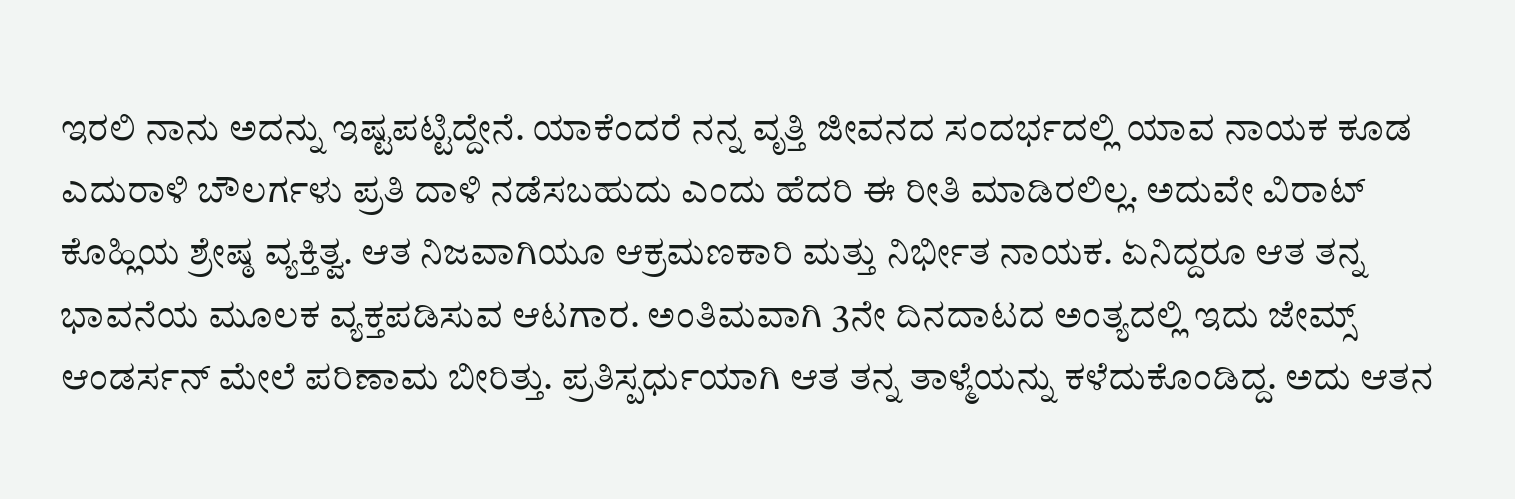ಇರಲಿ ನಾನು ಅದನ್ನು ಇಷ್ಟಪಟ್ಟಿದ್ದೇನೆ. ಯಾಕೆಂದರೆ ನನ್ನ ವೃತ್ತಿ ಜೀವನದ ಸಂದರ್ಭದಲ್ಲಿ ಯಾವ ನಾಯಕ ಕೂಡ ಎದುರಾಳಿ ಬೌಲರ್ಗಳು ಪ್ರತಿ ದಾಳಿ ನಡೆಸಬಹುದು ಎಂದು ಹೆದರಿ ಈ ರೀತಿ ಮಾಡಿರಲಿಲ್ಲ. ಅದುವೇ ವಿರಾಟ್ ಕೊಹ್ಲಿಯ ಶ್ರೇಷ್ಠ ವ್ಯಕ್ತಿತ್ವ. ಆತ ನಿಜವಾಗಿಯೂ ಆಕ್ರಮಣಕಾರಿ ಮತ್ತು ನಿರ್ಭೀತ ನಾಯಕ. ಏನಿದ್ದರೂ ಆತ ತನ್ನ ಭಾವನೆಯ ಮೂಲಕ ವ್ಯಕ್ತಪಡಿಸುವ ಆಟಗಾರ. ಅಂತಿಮವಾಗಿ 3ನೇ ದಿನದಾಟದ ಅಂತ್ಯದಲ್ಲಿ ಇದು ಜೇಮ್ಸ್ ಆಂಡರ್ಸನ್ ಮೇಲೆ ಪರಿಣಾಮ ಬೀರಿತ್ತು. ಪ್ರತಿಸ್ಪರ್ಧುಯಾಗಿ ಆತ ತನ್ನ ತಾಳ್ಮೆಯನ್ನು ಕಳೆದುಕೊಂಡಿದ್ದ. ಅದು ಆತನ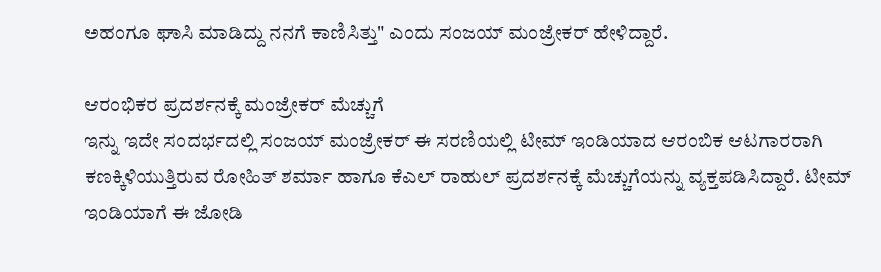ಅಹಂಗೂ ಘಾಸಿ ಮಾಡಿದ್ದು ನನಗೆ ಕಾಣಿಸಿತ್ತು" ಎಂದು ಸಂಜಯ್ ಮಂಜ್ರೇಕರ್ ಹೇಳಿದ್ದಾರೆ.

ಆರಂಭಿಕರ ಪ್ರದರ್ಶನಕ್ಕೆ ಮಂಜ್ರೇಕರ್ ಮೆಚ್ಚುಗೆ
ಇನ್ನು ಇದೇ ಸಂದರ್ಭದಲ್ಲಿ ಸಂಜಯ್ ಮಂಜ್ರೇಕರ್ ಈ ಸರಣಿಯಲ್ಲಿ ಟೀಮ್ ಇಂಡಿಯಾದ ಆರಂಬಿಕ ಆಟಗಾರರಾಗಿ ಕಣಕ್ಕಿಳಿಯುತ್ತಿರುವ ರೋಹಿತ್ ಶರ್ಮಾ ಹಾಗೂ ಕೆಎಲ್ ರಾಹುಲ್ ಪ್ರದರ್ಶನಕ್ಕೆ ಮೆಚ್ಚುಗೆಯನ್ನು ವ್ಯಕ್ತಪಡಿಸಿದ್ದಾರೆ. ಟೀಮ್ ಇಂಡಿಯಾಗೆ ಈ ಜೋಡಿ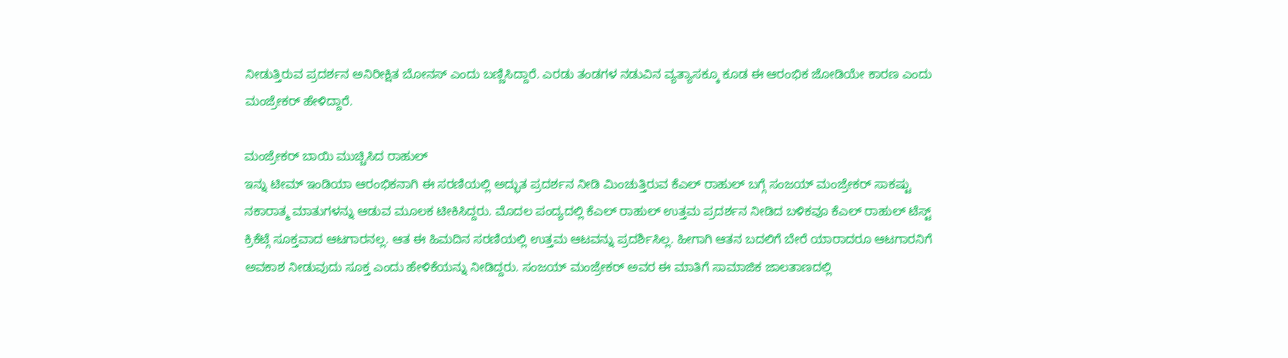ನೀಡುತ್ತಿರುವ ಪ್ರದರ್ಶನ ಅನಿರೀಕ್ಷಿತ ಬೋನಸ್ ಎಂದು ಬಣ್ಣಿಸಿದ್ದಾರೆ. ಎರಡು ತಂಡಗಳ ನಡುವಿನ ವ್ಯತ್ಯಾಸಕ್ಕೂ ಕೂಡ ಈ ಆರಂಭಿಕ ಜೋಡಿಯೇ ಕಾರಣ ಎಂದು ಮಂಜ್ರೇಕರ್ ಹೇಳಿದ್ದಾರೆ.

ಮಂಜ್ರೇಕರ್ ಬಾಯಿ ಮುಚ್ಚಿಸಿದ ರಾಹುಲ್
ಇನ್ನು ಟೀಮ್ ಇಂಡಿಯಾ ಆರಂಭಿಕನಾಗಿ ಈ ಸರಣಿಯಲ್ಲಿ ಅದ್ಭುತ ಪ್ರದರ್ಶನ ನೀಡಿ ಮಿಂಚುತ್ತಿರುವ ಕೆಎಲ್ ರಾಹುಲ್ ಬಗ್ಗೆ ಸಂಜಯ್ ಮಂಜ್ರೇಕರ್ ಸಾಕಷ್ಟು ನಕಾರಾತ್ಮ ಮಾತುಗಳನ್ನು ಆಡುವ ಮೂಲಕ ಟೀಕಿಸಿದ್ದರು. ಮೊದಲ ಪಂದ್ಯದಲ್ಲಿ ಕೆಎಲ್ ರಾಹುಲ್ ಉತ್ತಮ ಪ್ರದರ್ಶನ ನೀಡಿದ ಬಳಿಕವೂ ಕೆಎಲ್ ರಾಹುಲ್ ಟೆಸ್ಟ್ ಕ್ರಿಕೆಟ್ಗೆ ಸೂಕ್ತವಾದ ಆಟಗಾರನಲ್ಲ. ಆತ ಈ ಹಿಮದಿನ ಸರಣಿಯಲ್ಲಿ ಉತ್ತಮ ಆಟವನ್ನು ಪ್ರದರ್ಶಿಸಿಲ್ಲ. ಹೀಗಾಗಿ ಆತನ ಬದಲಿಗೆ ಬೇರೆ ಯಾರಾದರೂ ಆಟಗಾರನಿಗೆ ಅವಕಾಶ ನೀಡುವುದು ಸೂಕ್ತ ಎಂದು ಹೇಳಿಕೆಯನ್ನು ನೀಡಿದ್ದರು. ಸಂಜಯ್ ಮಂಜ್ರೇಕರ್ ಅವರ ಈ ಮಾತಿಗೆ ಸಾಮಾಜಿಕ ಜಾಲತಾಣದಲ್ಲಿ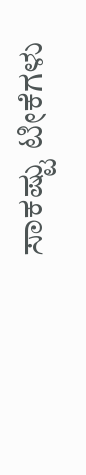ಸಾಕಷ್ಟು ಟೀಕೆಗಳು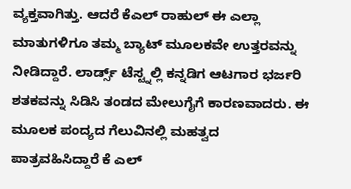ವ್ಯಕ್ತವಾಗಿತ್ತು. ಆದರೆ ಕೆಎಲ್ ರಾಹುಲ್ ಈ ಎಲ್ಲಾ ಮಾತುಗಳಿಗೂ ತಮ್ಮ ಬ್ಯಾಟ್ ಮೂಲಕವೇ ಉತ್ತರವನ್ನು ನೀಡಿದ್ದಾರೆ. ಲಾರ್ಡ್ಸ್ ಟೆಸ್ಟ್ನಲ್ಲಿ ಕನ್ನಡಿಗ ಆಟಗಾರ ಭರ್ಜರಿ ಶತಕವನ್ನು ಸಿಡಿಸಿ ತಂಡದ ಮೇಲುಗೈಗೆ ಕಾರಣವಾದರು. ಈ ಮೂಲಕ ಪಂದ್ಯದ ಗೆಲುವಿನಲ್ಲಿ ಮಹತ್ವದ ಪಾತ್ರವಹಿಸಿದ್ದಾರೆ ಕೆ ಎಲ್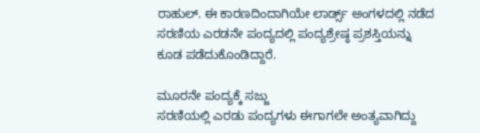ರಾಹುಲ್. ಈ ಕಾರಣದಿಂದಾಗಿಯೇ ಲಾರ್ಡ್ಸ್ ಅಂಗಳದಲ್ಲಿ ನಡೆದ ಸರಣಿಯ ಎರಡನೇ ಪಂದ್ಯದಲ್ಲಿ ಪಂದ್ಯಶ್ರೇಷ್ಠ ಪ್ರಶಸ್ತಿಯನ್ನು ಕೂಡ ಪಡೆದುಕೊಂಡಿದ್ದಾರೆ.

ಮೂರನೇ ಪಂದ್ಯಕ್ಕೆ ಸಜ್ಜು
ಸರಣಿಯಲ್ಲಿ ಎರಡು ಪಂದ್ಯಗಳು ಈಗಾಗಲೇ ಅಂತ್ಯವಾಗಿದ್ದು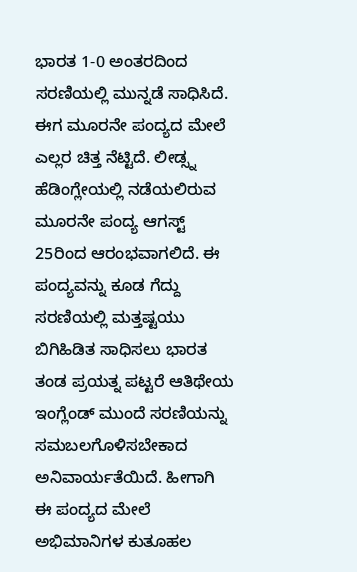ಭಾರತ 1-0 ಅಂತರದಿಂದ ಸರಣಿಯಲ್ಲಿ ಮುನ್ನಡೆ ಸಾಧಿಸಿದೆ. ಈಗ ಮೂರನೇ ಪಂದ್ಯದ ಮೇಲೆ ಎಲ್ಲರ ಚಿತ್ತ ನೆಟ್ಟಿದೆ. ಲೀಡ್ಸ್ನ ಹೆಡಿಂಗ್ಲೇಯಲ್ಲಿ ನಡೆಯಲಿರುವ ಮೂರನೇ ಪಂದ್ಯ ಆಗಸ್ಟ್ 25ರಿಂದ ಆರಂಭವಾಗಲಿದೆ. ಈ ಪಂದ್ಯವನ್ನು ಕೂಡ ಗೆದ್ದು ಸರಣಿಯಲ್ಲಿ ಮತ್ತಷ್ಟಯು ಬಿಗಿಹಿಡಿತ ಸಾಧಿಸಲು ಭಾರತ ತಂಡ ಪ್ರಯತ್ನ ಪಟ್ಟರೆ ಆತಿಥೇಯ ಇಂಗ್ಲೆಂಡ್ ಮುಂದೆ ಸರಣಿಯನ್ನು ಸಮಬಲಗೊಳಿಸಬೇಕಾದ ಅನಿವಾರ್ಯತೆಯಿದೆ. ಹೀಗಾಗಿ ಈ ಪಂದ್ಯದ ಮೇಲೆ ಅಭಿಮಾನಿಗಳ ಕುತೂಹಲ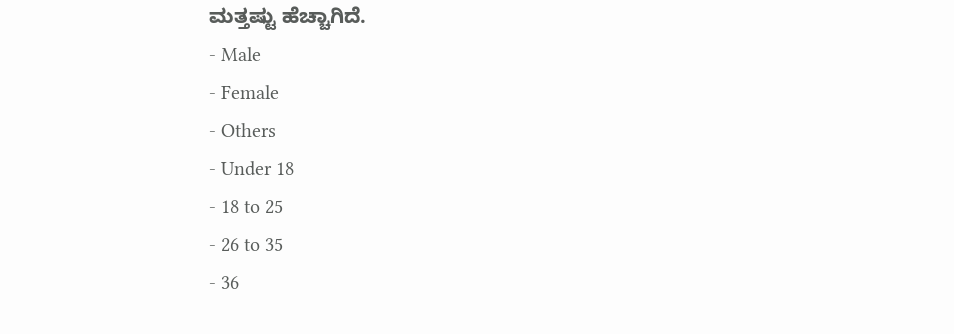ಮತ್ತಷ್ಟು ಹೆಚ್ಚಾಗಿದೆ.
- Male
- Female
- Others
- Under 18
- 18 to 25
- 26 to 35
- 36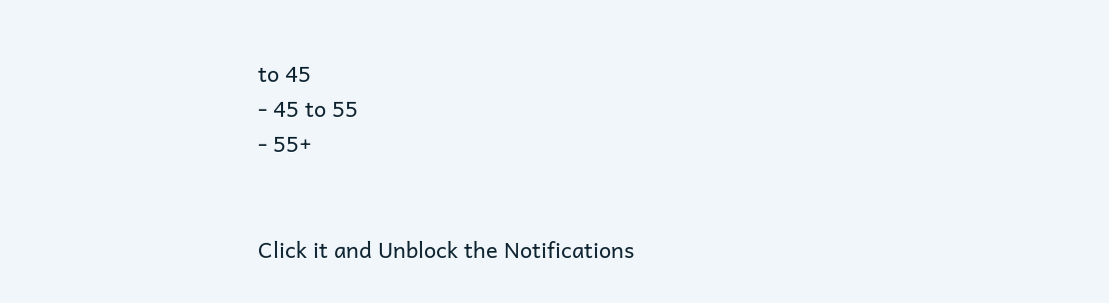to 45
- 45 to 55
- 55+


Click it and Unblock the Notifications